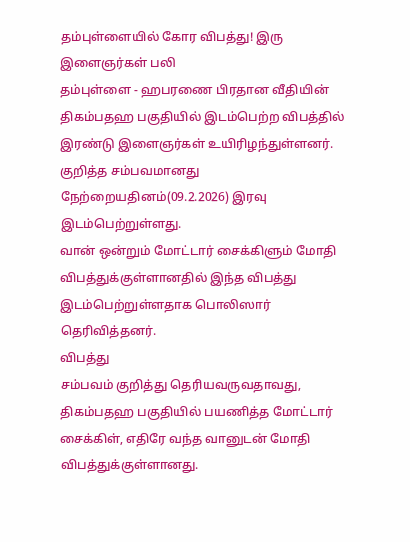தம்புள்ளையில் கோர விபத்து! இரு இளைஞர்கள் பலி
தம்புள்ளை - ஹபரணை பிரதான வீதியின் திகம்பதஹ பகுதியில் இடம்பெற்ற விபத்தில் இரண்டு இளைஞர்கள் உயிரிழந்துள்ளனர்.
குறித்த சம்பவமானது நேற்றையதினம்(09.2.2026) இரவு இடம்பெற்றுள்ளது.
வான் ஒன்றும் மோட்டார் சைக்கிளும் மோதி விபத்துக்குள்ளானதில் இந்த விபத்து இடம்பெற்றுள்ளதாக பொலிஸார் தெரிவித்தனர்.
விபத்து
சம்பவம் குறித்து தெரியவருவதாவது, திகம்பதஹ பகுதியில் பயணித்த மோட்டார் சைக்கிள், எதிரே வந்த வானுடன் மோதி விபத்துக்குள்ளானது.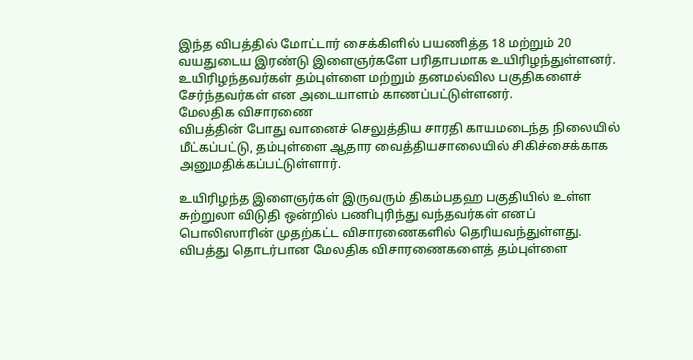இந்த விபத்தில் மோட்டார் சைக்கிளில் பயணித்த 18 மற்றும் 20 வயதுடைய இரண்டு இளைஞர்களே பரிதாபமாக உயிரிழந்துள்ளனர்.
உயிரிழந்தவர்கள் தம்புள்ளை மற்றும் தனமல்வில பகுதிகளைச் சேர்ந்தவர்கள் என அடையாளம் காணப்பட்டுள்ளனர்.
மேலதிக விசாரணை
விபத்தின் போது வானைச் செலுத்திய சாரதி காயமடைந்த நிலையில் மீட்கப்பட்டு, தம்புள்ளை ஆதார வைத்தியசாலையில் சிகிச்சைக்காக அனுமதிக்கப்பட்டுள்ளார்.

உயிரிழந்த இளைஞர்கள் இருவரும் திகம்பதஹ பகுதியில் உள்ள சுற்றுலா விடுதி ஒன்றில் பணிபுரிந்து வந்தவர்கள் எனப் பொலிஸாரின் முதற்கட்ட விசாரணைகளில் தெரியவந்துள்ளது.
விபத்து தொடர்பான மேலதிக விசாரணைகளைத் தம்புள்ளை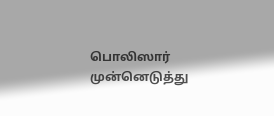பொலிஸார் முன்னெடுத்து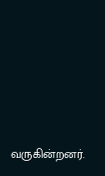வருகின்றனர்.